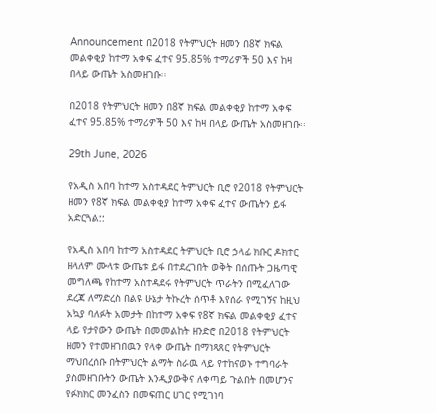Announcement በ2018 የትምህርት ዘመን በ8ኛ ክፍል መልቀቂያ ከተማ አቀፍ ፈተና 95.85% ተማሪዎች 50 እና ከዛ በላይ ውጤት አስመዘገቡ፡፡

በ2018 የትምህርት ዘመን በ8ኛ ክፍል መልቀቂያ ከተማ አቀፍ ፈተና 95.85% ተማሪዎች 50 እና ከዛ በላይ ውጤት አስመዘገቡ፡፡

29th June, 2026

የአዲስ አበባ ከተማ አስተዳደር ትምህርት ቢሮ የ2018 የትምህርት ዘመን የ8ኛ ክፍል መልቀቂያ ከተማ አቀፍ ፈተና ውጤትን ይፋ አድርጓል::

የአዲስ አበባ ከተማ አስተዳደር ትምህርት ቢሮ ኃላፊ ክቡር ዶክተር ዘላለም ሙላቱ ውጤቱ ይፋ በተደረገበት ወቅት በሰጡት ጋዜጣዊ መግለጫ የከተማ አስተዳደሩ የትምህርት ጥራትን በሚፈለገው ደረጃ ለማድረስ በልዩ ሁኔታ ትኩረት ሰጥቶ እየሰራ የሚገኝና ከዚህ አኳያ ባለፉት አመታት በከተማ አቀፍ የ8ኛ ክፍል መልቀቂያ ፈተና ላይ የታየውን ውጤት በመመልከት ዘንድሮ በ2018 የትምህርት ዘመን የተመዘገበዉን የላቀ ውጤት በማነጻጸር የትምህርት ማህበረሰቡ በትምህርት ልማት ስራዉ ላይ የተከናወኑ ተግባራት ያስመዘገቡትን ውጤት እንዲያውቅና ለቀጣይ ጉልበት በመሆንና የፉክክር መንፈስን በመፍጠር ሀገር የሚገነባ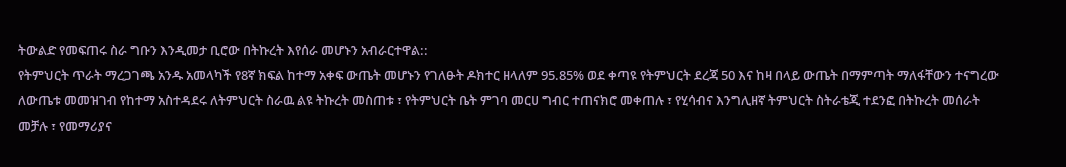ትውልድ የመፍጠሩ ስራ ግቡን እንዲመታ ቢሮው በትኩረት እየሰራ መሆኑን አብራርተዋል::
የትምህርት ጥራት ማረጋገጫ አንዱ አመላካች የ8ኛ ክፍል ከተማ አቀፍ ውጤት መሆኑን የገለፁት ዶክተር ዘላለም 95.85% ወደ ቀጣዩ የትምህርት ደረጃ 50 እና ከዛ በላይ ውጤት በማምጣት ማለፋቸውን ተናግረው ለውጤቱ መመዝገብ የከተማ አስተዳደሩ ለትምህርት ስራዉ ልዩ ትኩረት መስጠቱ ፣ የትምህርት ቤት ምገባ መርሀ ግብር ተጠናክሮ መቀጠሉ ፣ የሂሳብና እንግሊዘኛ ትምህርት ስትራቴጂ ተደንፎ በትኩረት መሰራት መቻሉ ፣ የመማሪያና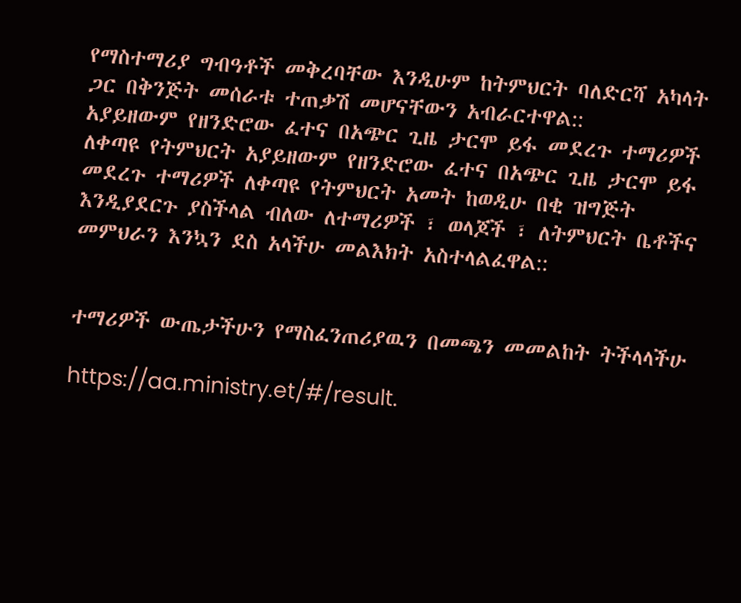የማስተማሪያ ግብዓቶች መቅረባቸው እንዲሁም ከትምህርት ባለድርሻ አካላት ጋር በቅንጅት መሰራቱ ተጠቃሽ መሆናቸውን አብራርተዋል::
አያይዘውም የዘንድሮው ፈተና በአጭር ጊዜ ታርሞ ይፋ መደረጉ ተማሪዎች ለቀጣዩ የትምህርት አያይዘውም የዘንድሮው ፈተና በአጭር ጊዜ ታርሞ ይፋ መደረጉ ተማሪዎች ለቀጣዩ የትምህርት አመት ከወዲሁ በቂ ዝግጅት እንዲያደርጉ ያስችላል ብለው ለተማሪዎች ፣ ወላጆች ፣ ለትምህርት ቤቶችና መምህራን እንኳን ደስ አላችሁ መልእክት አስተላልፈዋል::


ተማሪዎች ውጤታችሁን የማስፈንጠሪያዉን በመጫን መመልከት ትችላላችሁ

https://aa.ministry.et/#/result.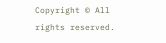Copyright © All rights reserved.